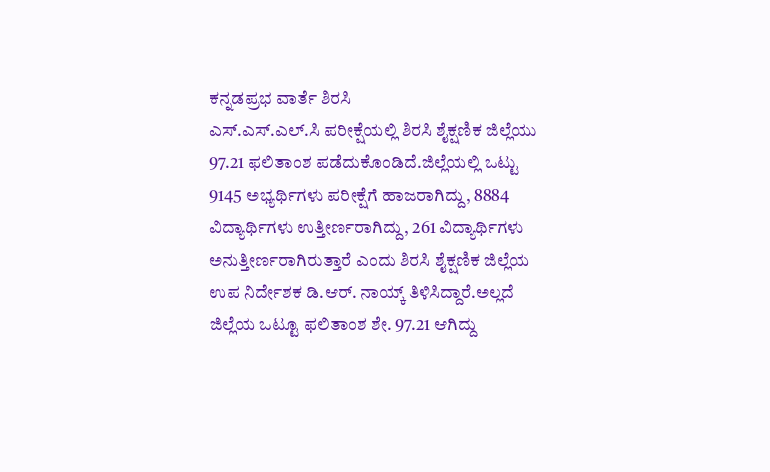ಕನ್ನಡಪ್ರಭ ವಾರ್ತೆ ಶಿರಸಿ
ಎಸ್.ಎಸ್.ಎಲ್.ಸಿ ಪರೀಕ್ಷೆಯಲ್ಲಿ ಶಿರಸಿ ಶೈಕ್ಷಣಿಕ ಜಿಲ್ಲೆಯು 97.21 ಫಲಿತಾಂಶ ಪಡೆದುಕೊಂಡಿದೆ.ಜಿಲ್ಲೆಯಲ್ಲಿ ಒಟ್ಟು 9145 ಅಭ್ಯರ್ಥಿಗಳು ಪರೀಕ್ಷೆಗೆ ಹಾಜರಾಗಿದ್ದು, 8884 ವಿದ್ಯಾರ್ಥಿಗಳು ಉತ್ತೀರ್ಣರಾಗಿದ್ದು, 261 ವಿದ್ಯಾರ್ಥಿಗಳು ಅನುತ್ತೀರ್ಣರಾಗಿರುತ್ತಾರೆ ಎಂದು ಶಿರಸಿ ಶೈಕ್ಷಣಿಕ ಜಿಲ್ಲೆಯ ಉಪ ನಿರ್ದೇಶಕ ಡಿ.ಆರ್. ನಾಯ್ಕ್ ತಿಳಿಸಿದ್ದಾರೆ.ಅಲ್ಲದೆ ಜಿಲ್ಲೆಯ ಒಟ್ಟೂ ಫಲಿತಾಂಶ ಶೇ. 97.21 ಆಗಿದ್ದು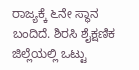ರಾಜ್ಯಕ್ಕೆ ೬ನೇ ಸ್ಥಾನ ಬಂದಿದೆ. ಶಿರಸಿ ಶೈಕ್ಷಣಿಕ ಜಿಲ್ಲೆಯಲ್ಲಿ ಒಟ್ಟು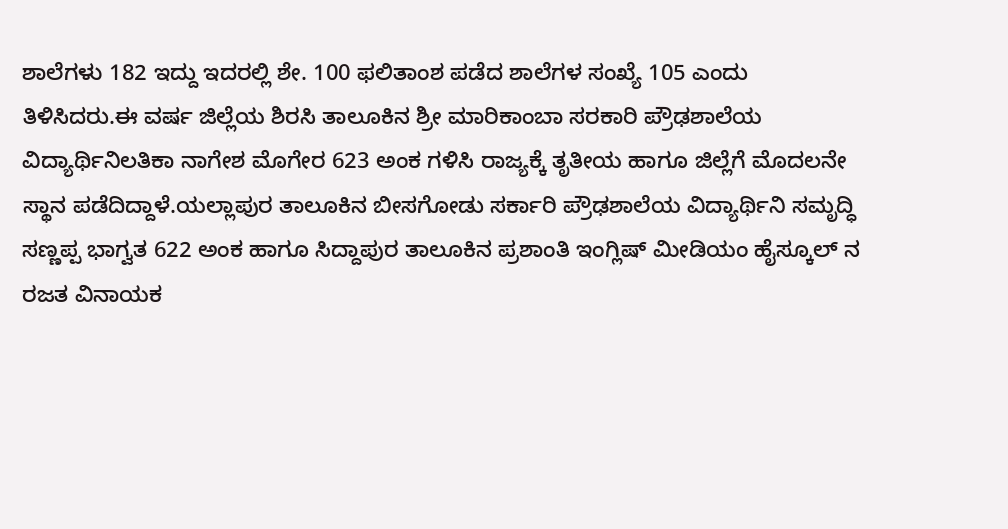ಶಾಲೆಗಳು 182 ಇದ್ದು ಇದರಲ್ಲಿ ಶೇ. 100 ಫಲಿತಾಂಶ ಪಡೆದ ಶಾಲೆಗಳ ಸಂಖ್ಯೆ 105 ಎಂದು ತಿಳಿಸಿದರು.ಈ ವರ್ಷ ಜಿಲ್ಲೆಯ ಶಿರಸಿ ತಾಲೂಕಿನ ಶ್ರೀ ಮಾರಿಕಾಂಬಾ ಸರಕಾರಿ ಪ್ರೌಢಶಾಲೆಯ ವಿದ್ಯಾರ್ಥಿನಿಲತಿಕಾ ನಾಗೇಶ ಮೊಗೇರ 623 ಅಂಕ ಗಳಿಸಿ ರಾಜ್ಯಕ್ಕೆ ತೃತೀಯ ಹಾಗೂ ಜಿಲ್ಲೆಗೆ ಮೊದಲನೇ ಸ್ಥಾನ ಪಡೆದಿದ್ದಾಳೆ.ಯಲ್ಲಾಪುರ ತಾಲೂಕಿನ ಬೀಸಗೋಡು ಸರ್ಕಾರಿ ಪ್ರೌಢಶಾಲೆಯ ವಿದ್ಯಾರ್ಥಿನಿ ಸಮೃದ್ಧಿ ಸಣ್ಣಪ್ಪ ಭಾಗ್ವತ 622 ಅಂಕ ಹಾಗೂ ಸಿದ್ದಾಪುರ ತಾಲೂಕಿನ ಪ್ರಶಾಂತಿ ಇಂಗ್ಲಿಷ್ ಮೀಡಿಯಂ ಹೈಸ್ಕೂಲ್ ನ ರಜತ ವಿನಾಯಕ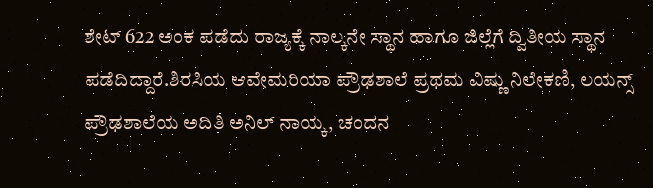ಶೇಟ್ 622 ಅಂಕ ಪಡೆದು ರಾಜ್ಯಕ್ಕೆ ನಾಲ್ಕನೇ ಸ್ಥಾನ ಹಾಗೂ ಜಿಲ್ಲೆಗೆ ದ್ವಿತೀಯ ಸ್ಥಾನ ಪಡೆದಿದ್ದಾರೆ.ಶಿರಸಿಯ ಆವೇಮರಿಯಾ ಪ್ರೌಢಶಾಲೆ ಪ್ರಥಮ ವಿಷ್ಣು ನಿಲೇಕಣಿ, ಲಯನ್ಸ್ ಪ್ರೌಢಶಾಲೆಯ ಅದಿತಿ ಅನಿಲ್ ನಾಯ್ಕ, ಚಂದನ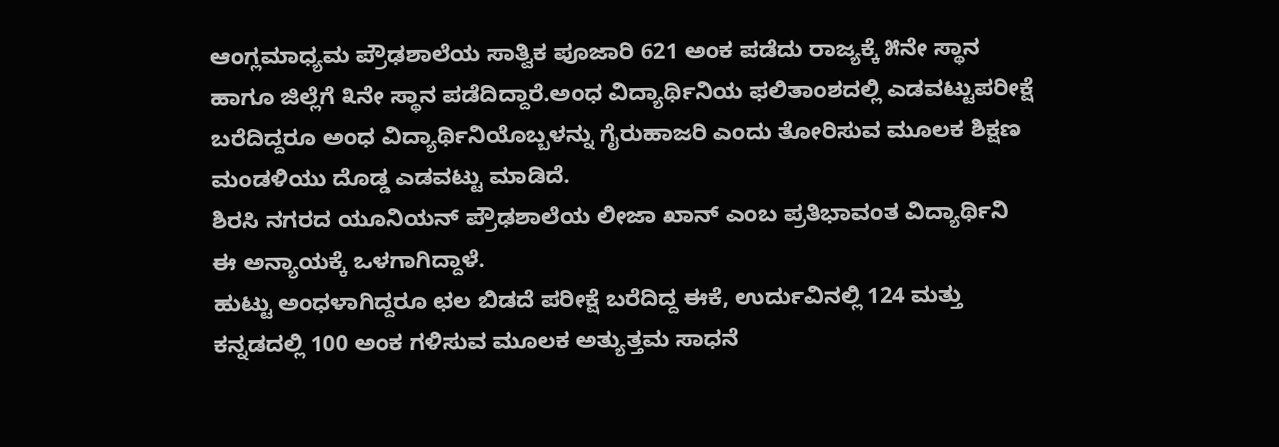ಆಂಗ್ಲಮಾಧ್ಯಮ ಪ್ರೌಢಶಾಲೆಯ ಸಾತ್ವಿಕ ಪೂಜಾರಿ 621 ಅಂಕ ಪಡೆದು ರಾಜ್ಯಕ್ಕೆ ೫ನೇ ಸ್ಥಾನ ಹಾಗೂ ಜಿಲ್ಲೆಗೆ ೩ನೇ ಸ್ಥಾನ ಪಡೆದಿದ್ದಾರೆ.ಅಂಧ ವಿದ್ಯಾರ್ಥಿನಿಯ ಫಲಿತಾಂಶದಲ್ಲಿ ಎಡವಟ್ಟುಪರೀಕ್ಷೆ ಬರೆದಿದ್ದರೂ ಅಂಧ ವಿದ್ಯಾರ್ಥಿನಿಯೊಬ್ಬಳನ್ನು ಗೈರುಹಾಜರಿ ಎಂದು ತೋರಿಸುವ ಮೂಲಕ ಶಿಕ್ಷಣ ಮಂಡಳಿಯು ದೊಡ್ಡ ಎಡವಟ್ಟು ಮಾಡಿದೆ.
ಶಿರಸಿ ನಗರದ ಯೂನಿಯನ್ ಪ್ರೌಢಶಾಲೆಯ ಲೀಜಾ ಖಾನ್ ಎಂಬ ಪ್ರತಿಭಾವಂತ ವಿದ್ಯಾರ್ಥಿನಿ ಈ ಅನ್ಯಾಯಕ್ಕೆ ಒಳಗಾಗಿದ್ದಾಳೆ.
ಹುಟ್ಟು ಅಂಧಳಾಗಿದ್ದರೂ ಛಲ ಬಿಡದೆ ಪರೀಕ್ಷೆ ಬರೆದಿದ್ದ ಈಕೆ, ಉರ್ದುವಿನಲ್ಲಿ 124 ಮತ್ತು ಕನ್ನಡದಲ್ಲಿ 100 ಅಂಕ ಗಳಿಸುವ ಮೂಲಕ ಅತ್ಯುತ್ತಮ ಸಾಧನೆ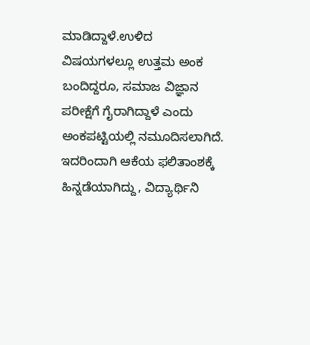ಮಾಡಿದ್ದಾಳೆ.ಉಳಿದ ವಿಷಯಗಳಲ್ಲೂ ಉತ್ತಮ ಅಂಕ ಬಂದಿದ್ದರೂ, ಸಮಾಜ ವಿಜ್ಞಾನ ಪರೀಕ್ಷೆಗೆ ಗೈರಾಗಿದ್ದಾಳೆ ಎಂದು ಅಂಕಪಟ್ಟಿಯಲ್ಲಿ ನಮೂದಿಸಲಾಗಿದೆ. ಇದರಿಂದಾಗಿ ಆಕೆಯ ಫಲಿತಾಂಶಕ್ಕೆ ಹಿನ್ನಡೆಯಾಗಿದ್ದು, ವಿದ್ಯಾರ್ಥಿನಿ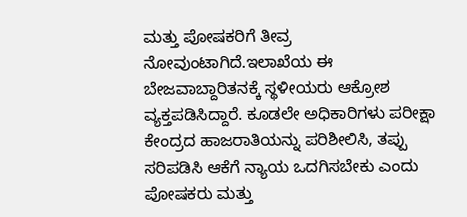ಮತ್ತು ಪೋಷಕರಿಗೆ ತೀವ್ರ ನೋವುಂಟಾಗಿದೆ.ಇಲಾಖೆಯ ಈ ಬೇಜವಾಬ್ದಾರಿತನಕ್ಕೆ ಸ್ಥಳೀಯರು ಆಕ್ರೋಶ ವ್ಯಕ್ತಪಡಿಸಿದ್ದಾರೆ. ಕೂಡಲೇ ಅಧಿಕಾರಿಗಳು ಪರೀಕ್ಷಾ ಕೇಂದ್ರದ ಹಾಜರಾತಿಯನ್ನು ಪರಿಶೀಲಿಸಿ, ತಪ್ಪು ಸರಿಪಡಿಸಿ ಆಕೆಗೆ ನ್ಯಾಯ ಒದಗಿಸಬೇಕು ಎಂದು ಪೋಷಕರು ಮತ್ತು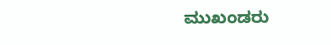ಮುಖಂಡರು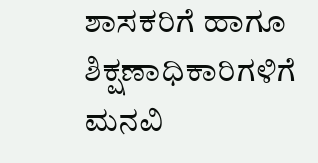ಶಾಸಕರಿಗೆ ಹಾಗೂ ಶಿಕ್ಷಣಾಧಿಕಾರಿಗಳಿಗೆ ಮನವಿ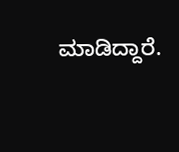ಮಾಡಿದ್ದಾರೆ.